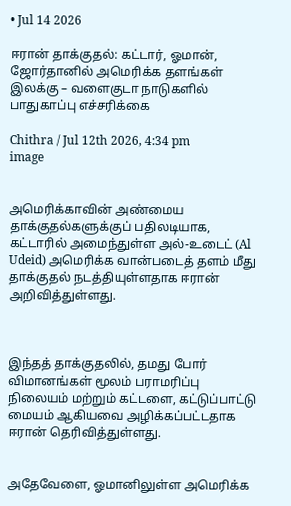• Jul 14 2026

ஈரான் தாக்குதல்: கட்டார், ஓமான், ஜோர்தானில் அமெரிக்க தளங்கள் இலக்கு – வளைகுடா நாடுகளில் பாதுகாப்பு எச்சரிக்கை

Chithra / Jul 12th 2026, 4:34 pm
image


அமெரிக்காவின் அண்மைய தாக்குதல்களுக்குப் பதிலடியாக, கட்டாரில் அமைந்துள்ள அல்-உடைட் (Al Udeid) அமெரிக்க வான்படைத் தளம் மீது தாக்குதல் நடத்தியுள்ளதாக ஈரான் அறிவித்துள்ளது.



இந்தத் தாக்குதலில், தமது போர் விமானங்கள் மூலம் பராமரிப்பு நிலையம் மற்றும் கட்டளை, கட்டுப்பாட்டு மையம் ஆகியவை அழிக்கப்பட்டதாக ஈரான் தெரிவித்துள்ளது.


அதேவேளை, ஓமானிலுள்ள அமெரிக்க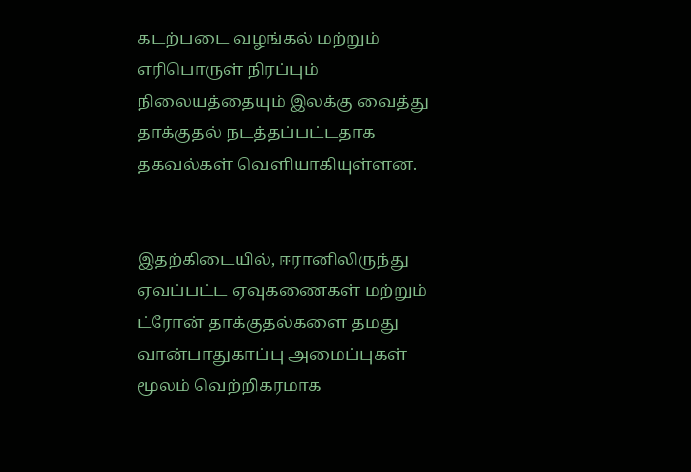கடற்படை வழங்கல் மற்றும் எரிபொருள் நிரப்பும் நிலையத்தையும் இலக்கு வைத்து தாக்குதல் நடத்தப்பட்டதாக தகவல்கள் வெளியாகியுள்ளன.


இதற்கிடையில், ஈரானிலிருந்து ஏவப்பட்ட ஏவுகணைகள் மற்றும் ட்ரோன் தாக்குதல்களை தமது வான்பாதுகாப்பு அமைப்புகள் மூலம் வெற்றிகரமாக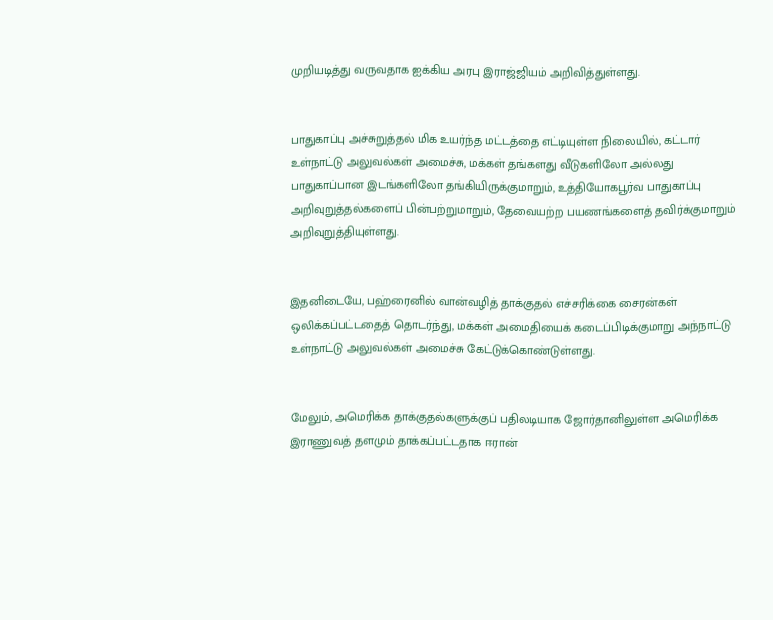முறியடித்து வருவதாக ஐக்கிய அரபு இராஜ்ஜியம் அறிவித்துள்ளது.


பாதுகாப்பு அச்சுறுத்தல் மிக உயர்ந்த மட்டத்தை எட்டியுள்ள நிலையில், கட்டார் உள்நாட்டு அலுவல்கள் அமைச்சு, மக்கள் தங்களது வீடுகளிலோ அல்லது பாதுகாப்பான இடங்களிலோ தங்கியிருக்குமாறும், உத்தியோகபூர்வ பாதுகாப்பு அறிவுறுத்தல்களைப் பின்பற்றுமாறும், தேவையற்ற பயணங்களைத் தவிர்க்குமாறும் அறிவுறுத்தியுள்ளது.


இதனிடையே, பஹ்ரைனில் வான்வழித் தாக்குதல் எச்சரிக்கை சைரன்கள் ஒலிக்கப்பட்டதைத் தொடர்ந்து, மக்கள் அமைதியைக் கடைப்பிடிக்குமாறு அந்நாட்டு உள்நாட்டு அலுவல்கள் அமைச்சு கேட்டுக்கொண்டுள்ளது.


மேலும், அமெரிக்க தாக்குதல்களுக்குப் பதிலடியாக ஜோர்தானிலுள்ள அமெரிக்க இராணுவத் தளமும் தாக்கப்பட்டதாக ஈரான்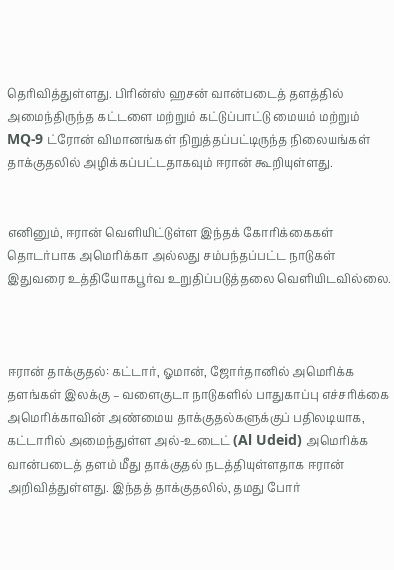தெரிவித்துள்ளது. பிரின்ஸ் ஹசன் வான்படைத் தளத்தில் அமைந்திருந்த கட்டளை மற்றும் கட்டுப்பாட்டு மையம் மற்றும் MQ-9 ட்ரோன் விமானங்கள் நிறுத்தப்பட்டிருந்த நிலையங்கள் தாக்குதலில் அழிக்கப்பட்டதாகவும் ஈரான் கூறியுள்ளது.


எனினும், ஈரான் வெளியிட்டுள்ள இந்தக் கோரிக்கைகள் தொடர்பாக அமெரிக்கா அல்லது சம்பந்தப்பட்ட நாடுகள் இதுவரை உத்தியோகபூர்வ உறுதிப்படுத்தலை வெளியிடவில்லை.



ஈரான் தாக்குதல்: கட்டார், ஓமான், ஜோர்தானில் அமெரிக்க தளங்கள் இலக்கு – வளைகுடா நாடுகளில் பாதுகாப்பு எச்சரிக்கை அமெரிக்காவின் அண்மைய தாக்குதல்களுக்குப் பதிலடியாக, கட்டாரில் அமைந்துள்ள அல்-உடைட் (Al Udeid) அமெரிக்க வான்படைத் தளம் மீது தாக்குதல் நடத்தியுள்ளதாக ஈரான் அறிவித்துள்ளது. இந்தத் தாக்குதலில், தமது போர்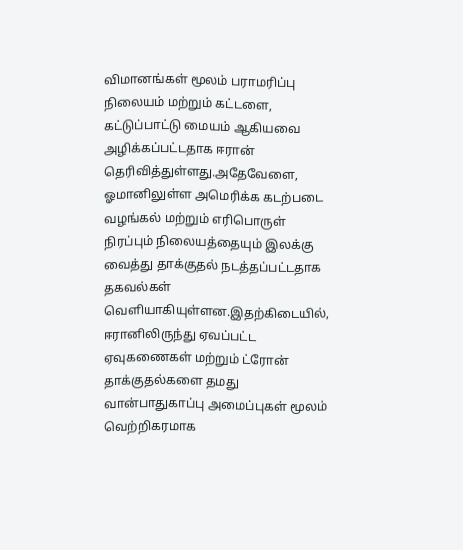விமானங்கள் மூலம் பராமரிப்பு நிலையம் மற்றும் கட்டளை, கட்டுப்பாட்டு மையம் ஆகியவை அழிக்கப்பட்டதாக ஈரான் தெரிவித்துள்ளது.அதேவேளை, ஓமானிலுள்ள அமெரிக்க கடற்படை வழங்கல் மற்றும் எரிபொருள் நிரப்பும் நிலையத்தையும் இலக்கு வைத்து தாக்குதல் நடத்தப்பட்டதாக தகவல்கள் வெளியாகியுள்ளன.இதற்கிடையில், ஈரானிலிருந்து ஏவப்பட்ட ஏவுகணைகள் மற்றும் ட்ரோன் தாக்குதல்களை தமது வான்பாதுகாப்பு அமைப்புகள் மூலம் வெற்றிகரமாக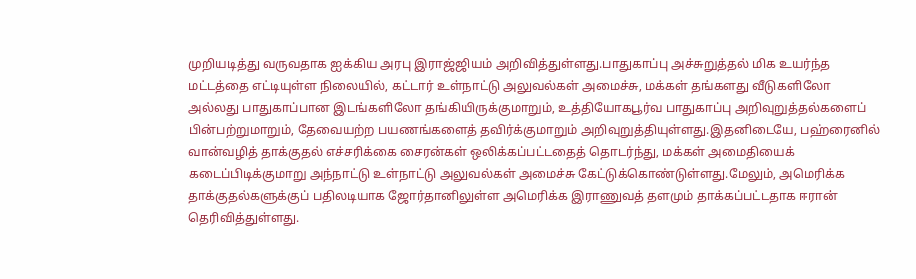முறியடித்து வருவதாக ஐக்கிய அரபு இராஜ்ஜியம் அறிவித்துள்ளது.பாதுகாப்பு அச்சுறுத்தல் மிக உயர்ந்த மட்டத்தை எட்டியுள்ள நிலையில், கட்டார் உள்நாட்டு அலுவல்கள் அமைச்சு, மக்கள் தங்களது வீடுகளிலோ அல்லது பாதுகாப்பான இடங்களிலோ தங்கியிருக்குமாறும், உத்தியோகபூர்வ பாதுகாப்பு அறிவுறுத்தல்களைப் பின்பற்றுமாறும், தேவையற்ற பயணங்களைத் தவிர்க்குமாறும் அறிவுறுத்தியுள்ளது.இதனிடையே, பஹ்ரைனில் வான்வழித் தாக்குதல் எச்சரிக்கை சைரன்கள் ஒலிக்கப்பட்டதைத் தொடர்ந்து, மக்கள் அமைதியைக் கடைப்பிடிக்குமாறு அந்நாட்டு உள்நாட்டு அலுவல்கள் அமைச்சு கேட்டுக்கொண்டுள்ளது.மேலும், அமெரிக்க தாக்குதல்களுக்குப் பதிலடியாக ஜோர்தானிலுள்ள அமெரிக்க இராணுவத் தளமும் தாக்கப்பட்டதாக ஈரான் தெரிவித்துள்ளது.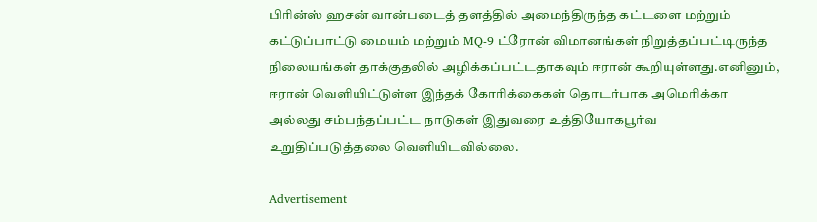பிரின்ஸ் ஹசன் வான்படைத் தளத்தில் அமைந்திருந்த கட்டளை மற்றும் கட்டுப்பாட்டு மையம் மற்றும் MQ-9 ட்ரோன் விமானங்கள் நிறுத்தப்பட்டிருந்த நிலையங்கள் தாக்குதலில் அழிக்கப்பட்டதாகவும் ஈரான் கூறியுள்ளது.எனினும், ஈரான் வெளியிட்டுள்ள இந்தக் கோரிக்கைகள் தொடர்பாக அமெரிக்கா அல்லது சம்பந்தப்பட்ட நாடுகள் இதுவரை உத்தியோகபூர்வ உறுதிப்படுத்தலை வெளியிடவில்லை.

Advertisement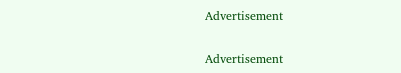Advertisement

Advertisement